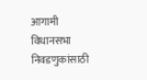आगामी विधानसभा निवडणुकांसाठी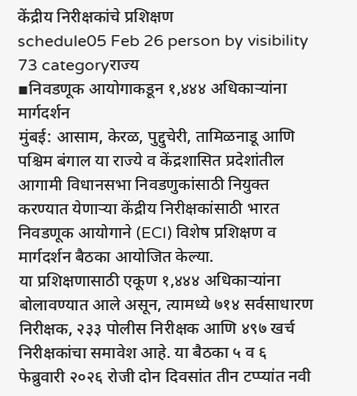केंद्रीय निरीक्षकांचे प्रशिक्षण
schedule05 Feb 26 person by visibility 73 categoryराज्य
▪निवडणूक आयोगाकडून १,४४४ अधिकाऱ्यांना मार्गदर्शन
मुंबई: आसाम, केरळ, पुद्दुचेरी, तामिळनाडू आणि पश्चिम बंगाल या राज्ये व केंद्रशासित प्रदेशांतील आगामी विधानसभा निवडणुकांसाठी नियुक्त करण्यात येणाऱ्या केंद्रीय निरीक्षकांसाठी भारत निवडणूक आयोगाने (ECI) विशेष प्रशिक्षण व मार्गदर्शन बैठका आयोजित केल्या.
या प्रशिक्षणासाठी एकूण १,४४४ अधिकाऱ्यांना बोलावण्यात आले असून, त्यामध्ये ७१४ सर्वसाधारण निरीक्षक, २३३ पोलीस निरीक्षक आणि ४९७ खर्च निरीक्षकांचा समावेश आहे. या बैठका ५ व ६ फेब्रुवारी २०२६ रोजी दोन दिवसांत तीन टप्प्यांत नवी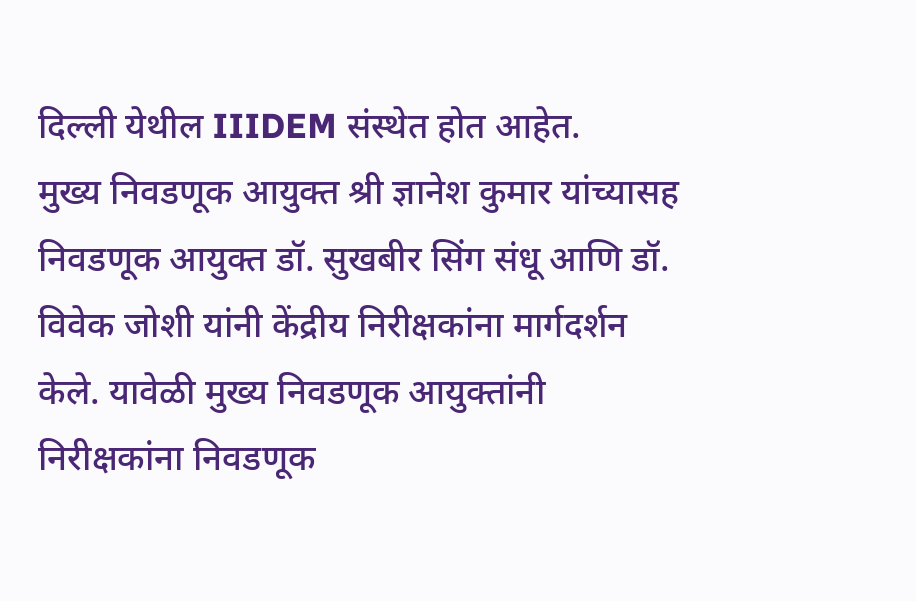दिल्ली येथील IIIDEM संस्थेत होत आहेत.
मुख्य निवडणूक आयुक्त श्री ज्ञानेश कुमार यांच्यासह निवडणूक आयुक्त डॉ. सुखबीर सिंग संधू आणि डॉ. विवेक जोशी यांनी केंद्रीय निरीक्षकांना मार्गदर्शन केले. यावेळी मुख्य निवडणूक आयुक्तांनी निरीक्षकांना निवडणूक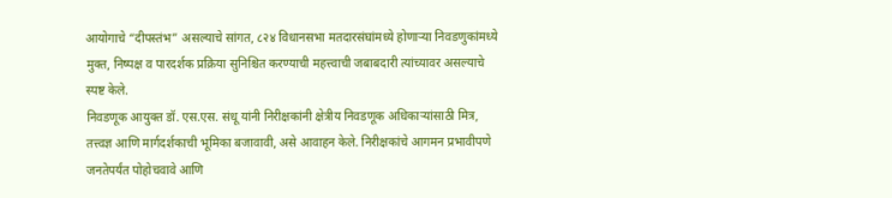आयोगाचे “दीपस्तंभ” असल्याचे सांगत, ८२४ विधानसभा मतदारसंघांमध्ये होणाऱ्या निवडणुकांमध्ये मुक्त, निष्पक्ष व पारदर्शक प्रक्रिया सुनिश्चित करण्याची महत्त्वाची जबाबदारी त्यांच्यावर असल्याचे स्पष्ट केले.
निवडणूक आयुक्त डॉ. एस.एस. संधू यांनी निरीक्षकांनी क्षेत्रीय निवडणूक अधिकाऱ्यांसाठी मित्र, तत्त्वज्ञ आणि मार्गदर्शकाची भूमिका बजावावी, असे आवाहन केले. निरीक्षकांचे आगमन प्रभावीपणे जनतेपर्यंत पोहोचवावे आणि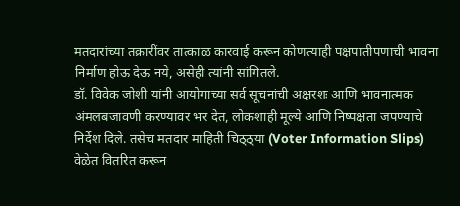मतदारांच्या तक्रारींवर तात्काळ कारवाई करून कोणत्याही पक्षपातीपणाची भावना निर्माण होऊ देऊ नये, असेही त्यांनी सांगितले.
डॉ. विवेक जोशी यांनी आयोगाच्या सर्व सूचनांची अक्षरशः आणि भावनात्मक अंमलबजावणी करण्यावर भर देत, लोकशाही मूल्ये आणि निष्पक्षता जपण्याचे निर्देश दिले. तसेच मतदार माहिती चिठ्ठ्या (Voter Information Slips) वेळेत वितरित करून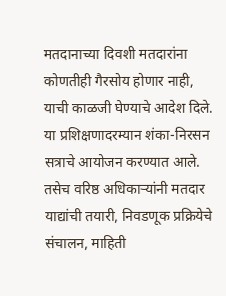मतदानाच्या दिवशी मतदारांना कोणतीही गैरसोय होणार नाही, याची काळजी घेण्याचे आदेश दिले.
या प्रशिक्षणादरम्यान शंका-निरसन सत्राचे आयोजन करण्यात आले. तसेच वरिष्ठ अधिकाऱ्यांनी मतदार याद्यांची तयारी, निवडणूक प्रक्रियेचे संचालन, माहिती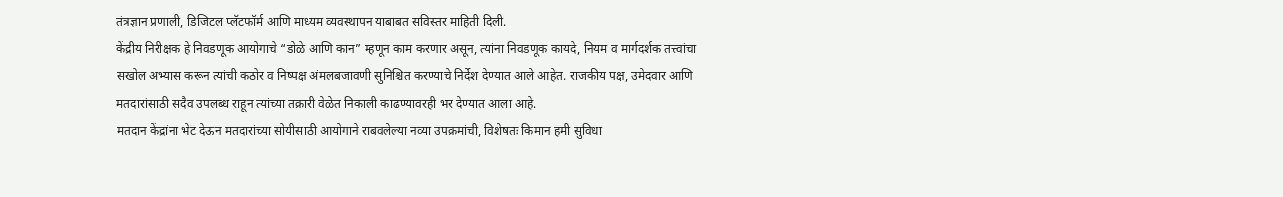तंत्रज्ञान प्रणाली, डिजिटल प्लॅटफॉर्म आणि माध्यम व्यवस्थापन याबाबत सविस्तर माहिती दिली.
केंद्रीय निरीक्षक हे निवडणूक आयोगाचे “डोळे आणि कान” म्हणून काम करणार असून, त्यांना निवडणूक कायदे, नियम व मार्गदर्शक तत्त्वांचा सखोल अभ्यास करून त्यांची कठोर व निष्पक्ष अंमलबजावणी सुनिश्चित करण्याचे निर्देश देण्यात आले आहेत. राजकीय पक्ष, उमेदवार आणि मतदारांसाठी सदैव उपलब्ध राहून त्यांच्या तक्रारी वेळेत निकाली काढण्यावरही भर देण्यात आला आहे.
मतदान केंद्रांना भेट देऊन मतदारांच्या सोयीसाठी आयोगाने राबवलेल्या नव्या उपक्रमांची, विशेषतः किमान हमी सुविधा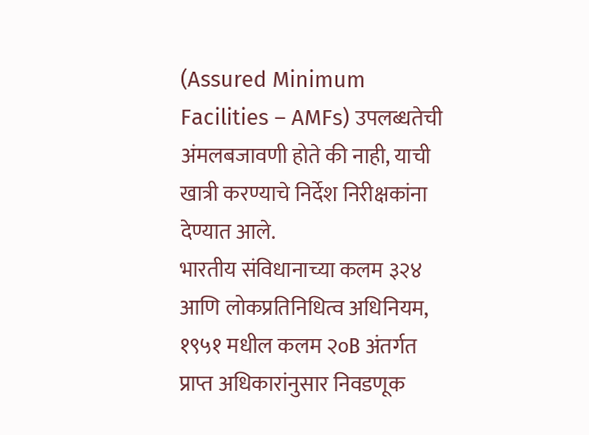(Assured Minimum Facilities – AMFs) उपलब्धतेची अंमलबजावणी होते की नाही, याची खात्री करण्याचे निर्देश निरीक्षकांना देण्यात आले.
भारतीय संविधानाच्या कलम ३२४ आणि लोकप्रतिनिधित्व अधिनियम, १९५१ मधील कलम २०B अंतर्गत प्राप्त अधिकारांनुसार निवडणूक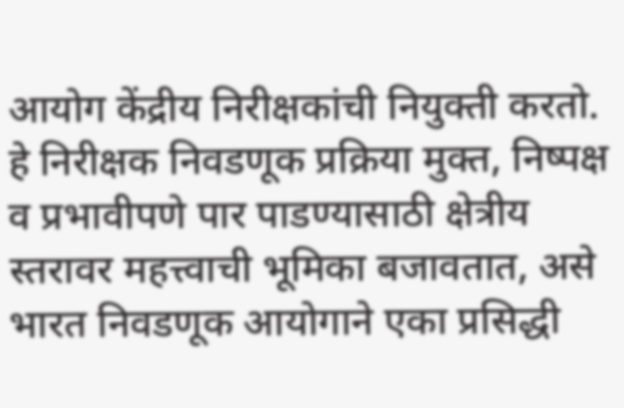आयोग केंद्रीय निरीक्षकांची नियुक्ती करतो. हे निरीक्षक निवडणूक प्रक्रिया मुक्त, निष्पक्ष व प्रभावीपणे पार पाडण्यासाठी क्षेत्रीय स्तरावर महत्त्वाची भूमिका बजावतात, असे भारत निवडणूक आयोगाने एका प्रसिद्धी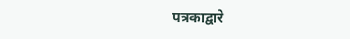पत्रकाद्वारे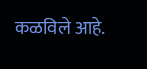कळविले आहे.